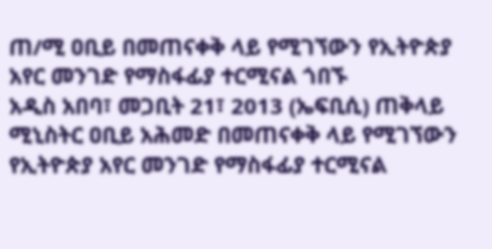ጠ/ሚ ዐቢይ በመጠናቀቅ ላይ የሚገኘውን የኢትዮጵያ አየር መንገድ የማስፋፊያ ተርሚናል ጎበኙ
አዲስ አበባ፣ መጋቢት 21፣ 2013 (ኤፍቢሲ) ጠቅላይ ሚኒስትር ዐቢይ አሕመድ በመጠናቀቅ ላይ የሚገኘውን የኢትዮጵያ አየር መንገድ የማስፋፊያ ተርሚናል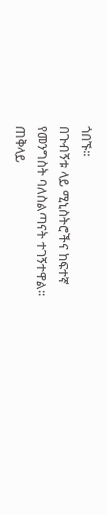ጎበኙ፡፡
በጉብኝቱ ላይ ሚኒስትሮችና ከፍተኛ የመንግስት ባለስልጣናት ተገኝተዋል፡፡
ጠቅላይ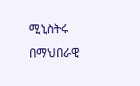ሚኒስትሩ በማህበራዊ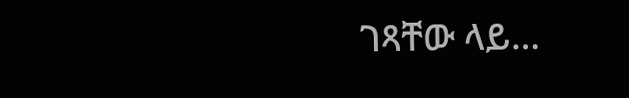ገጻቸው ላይ…